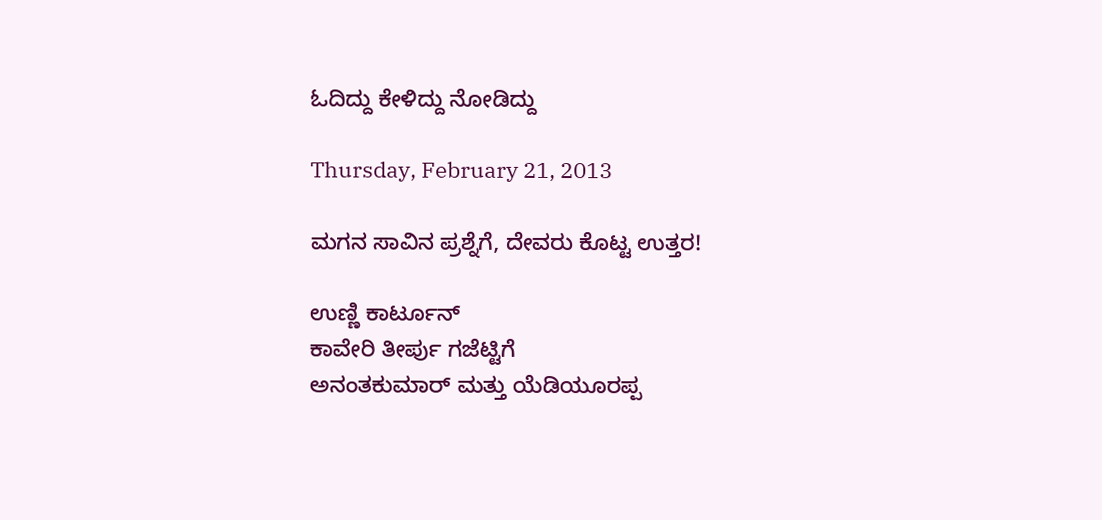ಓದಿದ್ದು ಕೇಳಿದ್ದು ನೋಡಿದ್ದು

Thursday, February 21, 2013

ಮಗನ ಸಾವಿನ ಪ್ರಶ್ನೆಗೆ, ದೇವರು ಕೊಟ್ಟ ಉತ್ತರ!

ಉಣ್ಣಿ ಕಾರ್ಟೂನ್
ಕಾವೇರಿ ತೀರ್ಪು ಗಜೆಟ್ಟಿಗೆ
ಅನಂತಕುಮಾರ್ ಮತ್ತು ಯೆಡಿಯೂರಪ್ಪ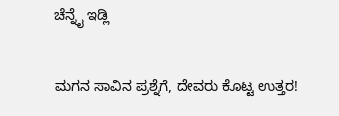ಚೆನ್ನೈ ಇಡ್ಲಿ

ಮಗನ ಸಾವಿನ ಪ್ರಶ್ನೆಗೆ, ದೇವರು ಕೊಟ್ಟ ಉತ್ತರ!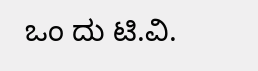ಒಂ ದು ಟಿ.ವಿ.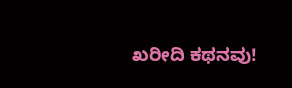ಖರೀದಿ ಕಥನವು!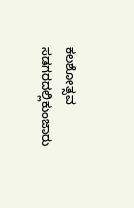ಕಲಶೋತ್ಸವ ಸಡಗರದಲ್ಲಿಕುಂಜಾರು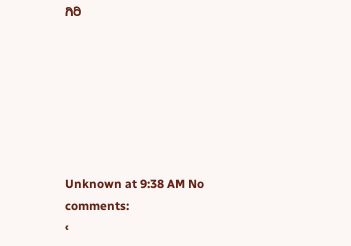ಗಿರಿ







Unknown at 9:38 AM No comments:
‹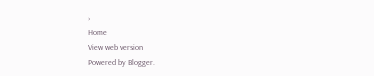›
Home
View web version
Powered by Blogger.